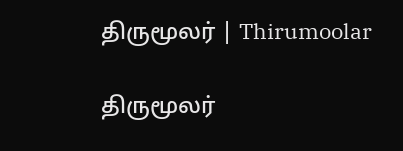திருமூலர் | Thirumoolar

திருமூலர்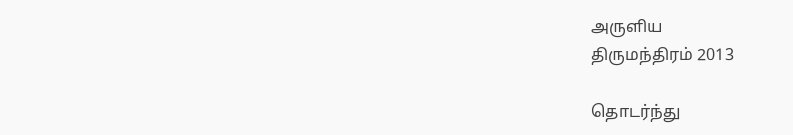அருளிய
திருமந்திரம் 2013

தொடர்ந்து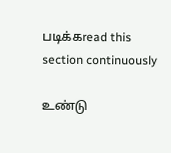படிக்கread this section continuously

உண்டு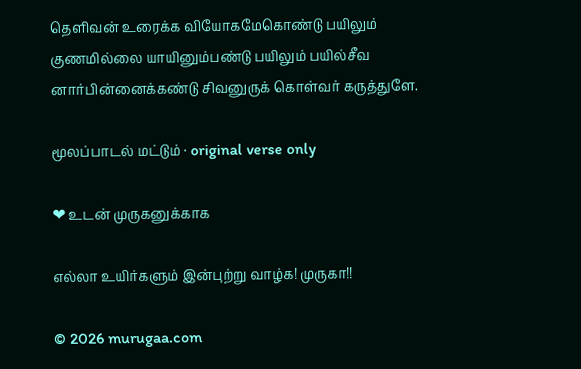தெளிவன் உரைக்க வியோகமேகொண்டு பயிலும் குணமில்லை யாயினும்பண்டு பயிலும் பயில்சீவ னார்பின்னைக்கண்டு சிவனுருக் கொள்வர் கருத்துளே.

மூலப்பாடல் மட்டும் · original verse only

❤ உடன் முருகனுக்காக

எல்லா உயிர்களும் இன்புற்று வாழ்க! முருகா!!

© 2026 murugaa.com